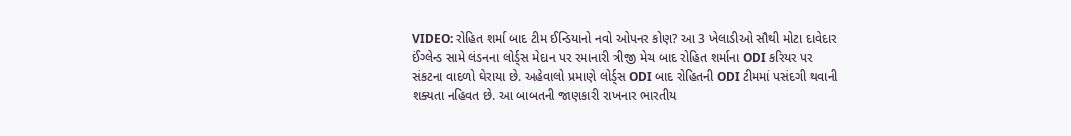VIDEO: રોહિત શર્મા બાદ ટીમ ઈન્ડિયાનો નવો ઓપનર કોણ? આ 3 ખેલાડીઓ સૌથી મોટા દાવેદાર
ઈંગ્લેન્ડ સામે લંડનના લોર્ડ્સ મેદાન પર રમાનારી ત્રીજી મેચ બાદ રોહિત શર્માના ODI કરિયર પર સંકટના વાદળો ઘેરાયા છે. અહેવાલો પ્રમાણે લોર્ડ્સ ODI બાદ રોહિતની ODI ટીમમાં પસંદગી થવાની શક્યતા નહિવત છે. આ બાબતની જાણકારી રાખનાર ભારતીય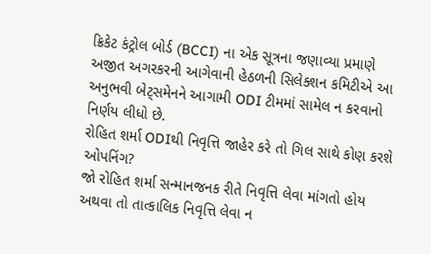ક્રિકેટ કંટ્રોલ બોર્ડ (BCCI) ના એક સૂત્રના જણાવ્યા પ્રમાણે અજીત અગરકરની આગેવાની હેઠળની સિલેક્શન કમિટીએ આ અનુભવી બેટ્સમેનને આગામી ODI ટીમમાં સામેલ ન કરવાનો નિર્ણય લીધો છે.
રોહિત શર્મા ODIથી નિવૃત્તિ જાહેર કરે તો ગિલ સાથે કોણ કરશે ઓપનિંગ?
જો રોહિત શર્મા સન્માનજનક રીતે નિવૃત્તિ લેવા માંગતો હોય અથવા તો તાત્કાલિક નિવૃત્તિ લેવા ન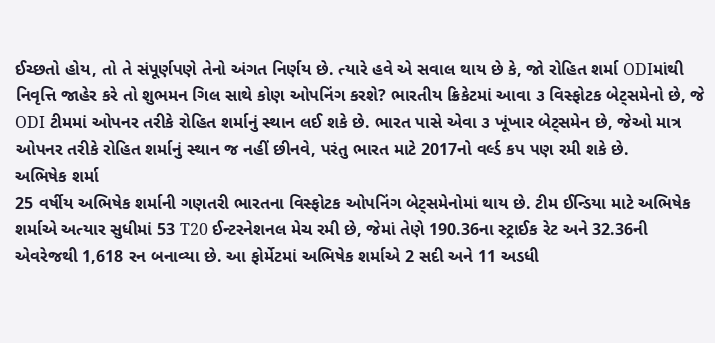ઈચ્છતો હોય, તો તે સંપૂર્ણપણે તેનો અંગત નિર્ણય છે. ત્યારે હવે એ સવાલ થાય છે કે, જો રોહિત શર્મા ODIમાંથી નિવૃત્તિ જાહેર કરે તો શુભમન ગિલ સાથે કોણ ઓપનિંગ કરશે? ભારતીય ક્રિકેટમાં આવા ૩ વિસ્ફોટક બેટ્સમેનો છે, જે ODI ટીમમાં ઓપનર તરીકે રોહિત શર્માનું સ્થાન લઈ શકે છે. ભારત પાસે એવા ૩ ખૂંખાર બેટ્સમેન છે, જેઓ માત્ર ઓપનર તરીકે રોહિત શર્માનું સ્થાન જ નહીં છીનવે, પરંતુ ભારત માટે 2017નો વર્લ્ડ કપ પણ રમી શકે છે.
અભિષેક શર્મા
25 વર્ષીય અભિષેક શર્માની ગણતરી ભારતના વિસ્ફોટક ઓપનિંગ બેટ્સમેનોમાં થાય છે. ટીમ ઈન્ડિયા માટે અભિષેક શર્માએ અત્યાર સુધીમાં 53 T20 ઈન્ટરનેશનલ મેચ રમી છે, જેમાં તેણે 190.36ના સ્ટ્રાઈક રેટ અને 32.36ની એવરેજથી 1,618 રન બનાવ્યા છે. આ ફોર્મેટમાં અભિષેક શર્માએ 2 સદી અને 11 અડધી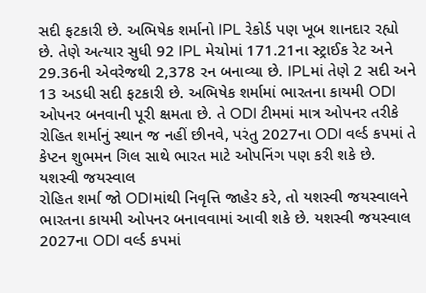સદી ફટકારી છે. અભિષેક શર્માનો IPL રેકોર્ડ પણ ખૂબ શાનદાર રહ્યો છે. તેણે અત્યાર સુધી 92 IPL મેચોમાં 171.21ના સ્ટ્રાઈક રેટ અને 29.36ની એવરેજથી 2,378 રન બનાવ્યા છે. IPLમાં તેણે 2 સદી અને 13 અડધી સદી ફટકારી છે. અભિષેક શર્મામાં ભારતના કાયમી ODI ઓપનર બનવાની પૂરી ક્ષમતા છે. તે ODI ટીમમાં માત્ર ઓપનર તરીકે રોહિત શર્માનું સ્થાન જ નહીં છીનવે, પરંતુ 2027ના ODI વર્લ્ડ કપમાં તે કેપ્ટન શુભમન ગિલ સાથે ભારત માટે ઓપનિંગ પણ કરી શકે છે.
યશસ્વી જયસ્વાલ
રોહિત શર્મા જો ODIમાંથી નિવૃત્તિ જાહેર કરે, તો યશસ્વી જયસ્વાલને ભારતના કાયમી ઓપનર બનાવવામાં આવી શકે છે. યશસ્વી જયસ્વાલ 2027ના ODI વર્લ્ડ કપમાં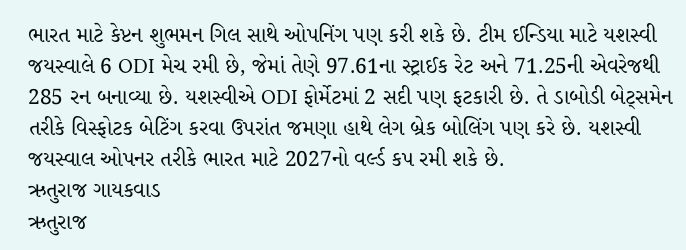ભારત માટે કેપ્ટન શુભમન ગિલ સાથે ઓપનિંગ પણ કરી શકે છે. ટીમ ઈન્ડિયા માટે યશસ્વી જયસ્વાલે 6 ODI મેચ રમી છે, જેમાં તેણે 97.61ના સ્ટ્રાઈક રેટ અને 71.25ની એવરેજથી 285 રન બનાવ્યા છે. યશસ્વીએ ODI ફોર્મેટમાં 2 સદી પણ ફટકારી છે. તે ડાબોડી બેટ્સમેન તરીકે વિસ્ફોટક બેટિંગ કરવા ઉપરાંત જમણા હાથે લેગ બ્રેક બોલિંગ પણ કરે છે. યશસ્વી જયસ્વાલ ઓપનર તરીકે ભારત માટે 2027નો વર્લ્ડ કપ રમી શકે છે.
ઋતુરાજ ગાયકવાડ
ઋતુરાજ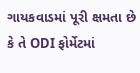ગાયકવાડમાં પૂરી ક્ષમતા છે કે તે ODI ફોર્મેટમાં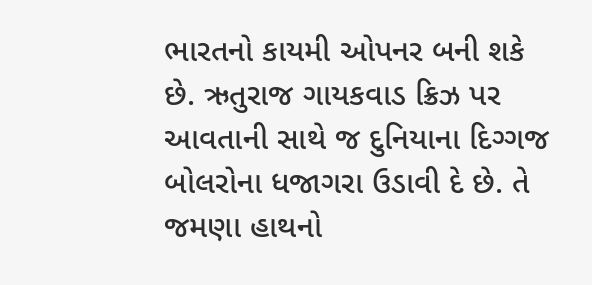ભારતનો કાયમી ઓપનર બની શકે છે. ઋતુરાજ ગાયકવાડ ક્રિઝ પર આવતાની સાથે જ દુનિયાના દિગ્ગજ બોલરોના ધજાગરા ઉડાવી દે છે. તે જમણા હાથનો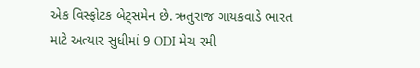એક વિસ્ફોટક બેટ્સમેન છે. ઋતુરાજ ગાયકવાડે ભારત માટે અત્યાર સુધીમાં 9 ODI મેચ રમી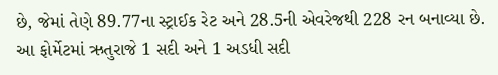છે, જેમાં તેણે 89.77ના સ્ટ્રાઈક રેટ અને 28.5ની એવરેજથી 228 રન બનાવ્યા છે. આ ફોર્મેટમાં ઋતુરાજે 1 સદી અને 1 અડધી સદી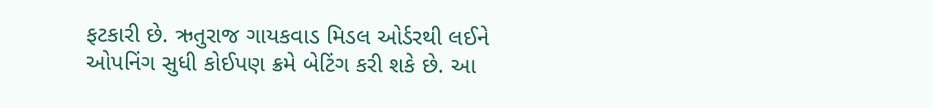ફટકારી છે. ઋતુરાજ ગાયકવાડ મિડલ ઓર્ડરથી લઈને ઓપનિંગ સુધી કોઈપણ ક્રમે બેટિંગ કરી શકે છે. આ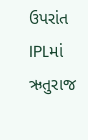ઉપરાંત IPLમાં ઋતુરાજ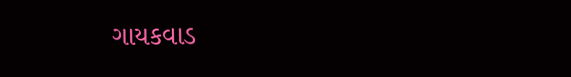ગાયકવાડ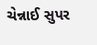ચેન્નાઈ સુપર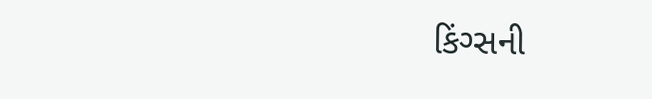કિંગ્સની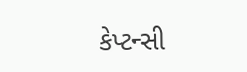કેપ્ટન્સી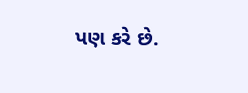પણ કરે છે.